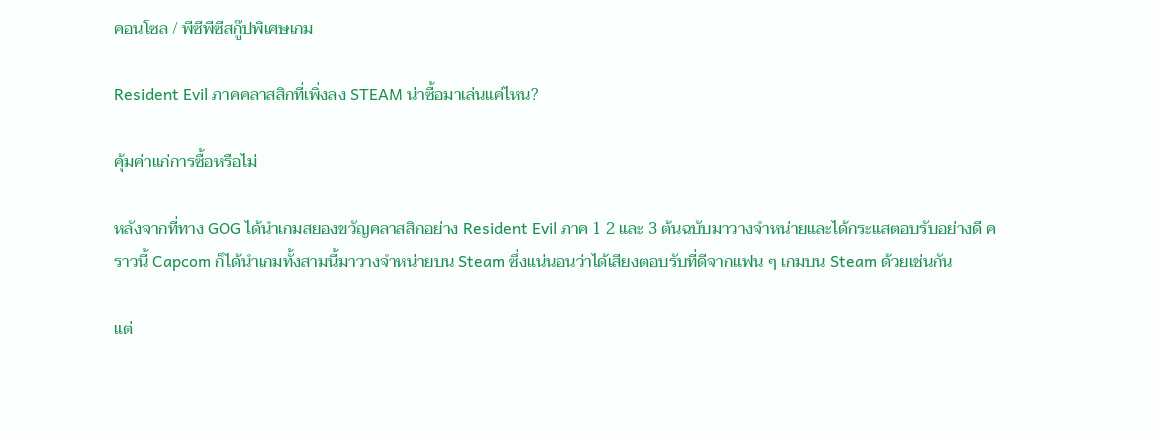คอนโซล / พีซีพีซีสกู๊ปพิเศษเกม

Resident Evil ภาคคลาสสิกที่เพิ่งลง STEAM น่าซื้อมาเล่นแค่ไหน?

คุ้มค่าแก่การซื้อหรือไม่

หลังจากที่ทาง GOG ได้นำเกมสยองขวัญคลาสสิกอย่าง Resident Evil ภาค 1 2 และ 3 ต้นฉบับมาวางจำหน่ายและได้กระแสตอบรับอย่างดี คราวนี้ Capcom ก็ได้นำเกมทั้งสามนี้มาวางจำหน่ายบน Steam ซึ่งแน่นอนว่าได้เสียงตอบรับที่ดีจากแฟน ๆ เกมบน Steam ด้วยเช่นกัน

แต่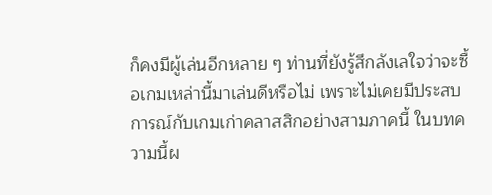ก็คงมีผู้เล่นอีกหลาย ๆ ท่านที่ยังรู้สึกลังเลใจว่าจะซื้อเกมเหล่านี้มาเล่นดีหรือไม่ เพราะไม่เคยมีประสบการณ์กับเกมเก่าคลาสสิกอย่างสามภาคนี้ ในบทความนี้ผ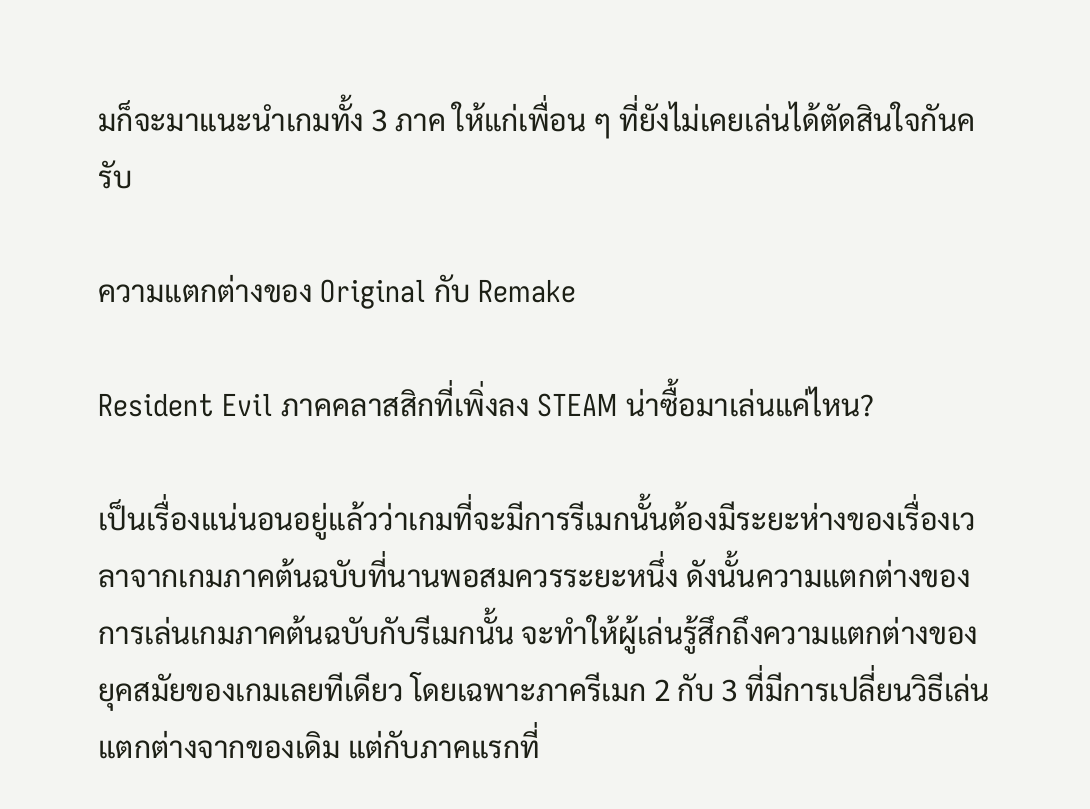มก็จะมาแนะนำเกมทั้ง 3 ภาค ให้แก่เพื่อน ๆ ที่ยังไม่เคยเล่นได้ตัดสินใจกันครับ

ความแตกต่างของ Original กับ Remake

Resident Evil ภาคคลาสสิกที่เพิ่งลง STEAM น่าซื้อมาเล่นแค่ไหน?

เป็นเรื่องแน่นอนอยู่แล้วว่าเกมที่จะมีการรีเมกนั้นต้องมีระยะห่างของเรื่องเวลาจากเกมภาคต้นฉบับที่นานพอสมควรระยะหนึ่ง ดังนั้นความแตกต่างของการเล่นเกมภาคต้นฉบับกับรีเมกนั้น จะทำให้ผู้เล่นรู้สึกถึงความแตกต่างของยุคสมัยของเกมเลยทีเดียว โดยเฉพาะภาครีเมก 2 กับ 3 ที่มีการเปลี่ยนวิธีเล่นแตกต่างจากของเดิม แต่กับภาคแรกที่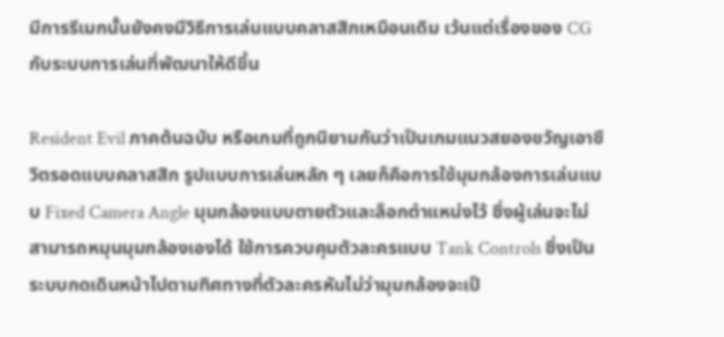มีการรีเมกนั้นยังคงมีวิธีการเล่นแบบคลาสสิกเหมือนเดิม เว้นแต่เรื่องของ CG กับระบบการเล่นที่พัฒนาให้ดีขึ้น

Resident Evil ภาคต้นฉบับ หรือเกมที่ถูกนิยามกันว่าเป็นเกมแนวสยองขวัญเอาชีวิตรอดแบบคลาสสิก รูปแบบการเล่นหลัก ๆ เลยก็คือการใช้มุมกล้องการเล่นแบบ Fixed Camera Angle มุมกล้องแบบตายตัวและล็อกตำแหน่งไว้ ซึ่งผู้เล่นจะไม่สามารถหมุนมุมกล้องเองได้ ใช้การควบคุมตัวละครแบบ Tank Controls ซึ่งเป็นระบบกดเดินหน้าไปตามทิศทางที่ตัวละครหันไม่ว่ามุมกล้องจะเป็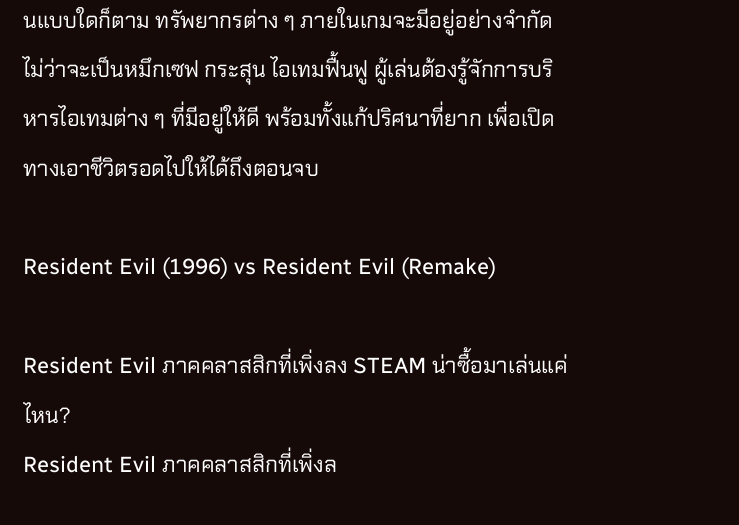นแบบใดก็ตาม ทรัพยากรต่าง ๆ ภายในเกมจะมีอยู่อย่างจำกัด ไม่ว่าจะเป็นหมึกเซฟ กระสุน ไอเทมฟื้นฟู ผู้เล่นต้องรู้จักการบริหารไอเทมต่าง ๆ ที่มีอยู่ให้ดี พร้อมทั้งแก้ปริศนาที่ยาก เพื่อเปิดทางเอาชีวิตรอดไปให้ได้ถึงตอนจบ

Resident Evil (1996) vs Resident Evil (Remake)

Resident Evil ภาคคลาสสิกที่เพิ่งลง STEAM น่าซื้อมาเล่นแค่ไหน?
Resident Evil ภาคคลาสสิกที่เพิ่งล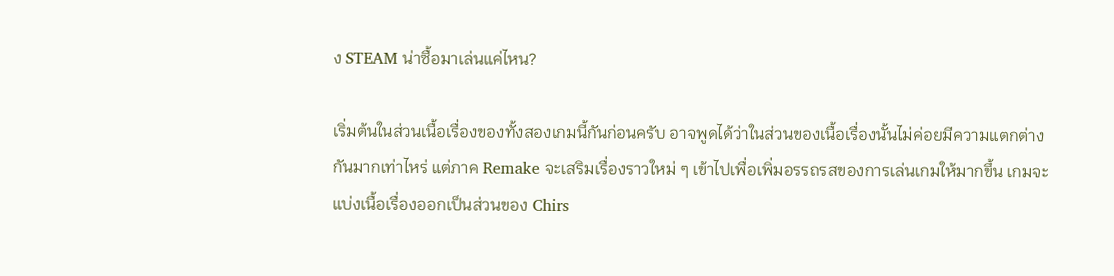ง STEAM น่าซื้อมาเล่นแค่ไหน?

เริ่มต้นในส่วนเนื้อเรื่องของทั้งสองเกมนี้กันก่อนครับ อาจพูดได้ว่าในส่วนของเนื้อเรื่องนั้นไม่ค่อยมีความแตกต่างกันมากเท่าไหร่ แต่ภาค Remake จะเสริมเรื่องราวใหม่ ๆ เข้าไปเพื่อเพิ่มอรรถรสของการเล่นเกมให้มากขึ้น เกมจะแบ่งเนื้อเรื่องออกเป็นส่วนของ Chirs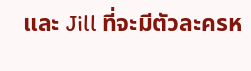และ Jill ที่จะมีตัวละครห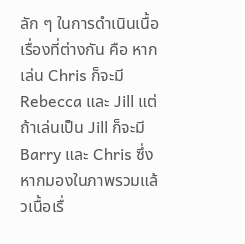ลัก ๆ ในการดำเนินเนื้อเรื่องที่ต่างกัน คือ หากเล่น Chris ก็จะมี Rebecca และ Jill แต่ถ้าเล่นเป็น Jill ก็จะมี Barry และ Chris ซึ่งหากมองในภาพรวมแล้วเนื้อเรื่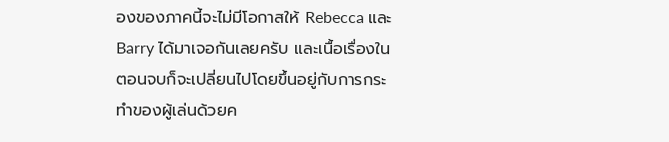องของภาคนี้จะไม่มีโอกาสให้ Rebecca และ Barry ได้มาเจอกันเลยครับ และเนื้อเรื่องในตอนจบก็จะเปลี่ยนไปโดยขึ้นอยู่กับการกระทำของผู้เล่นด้วยค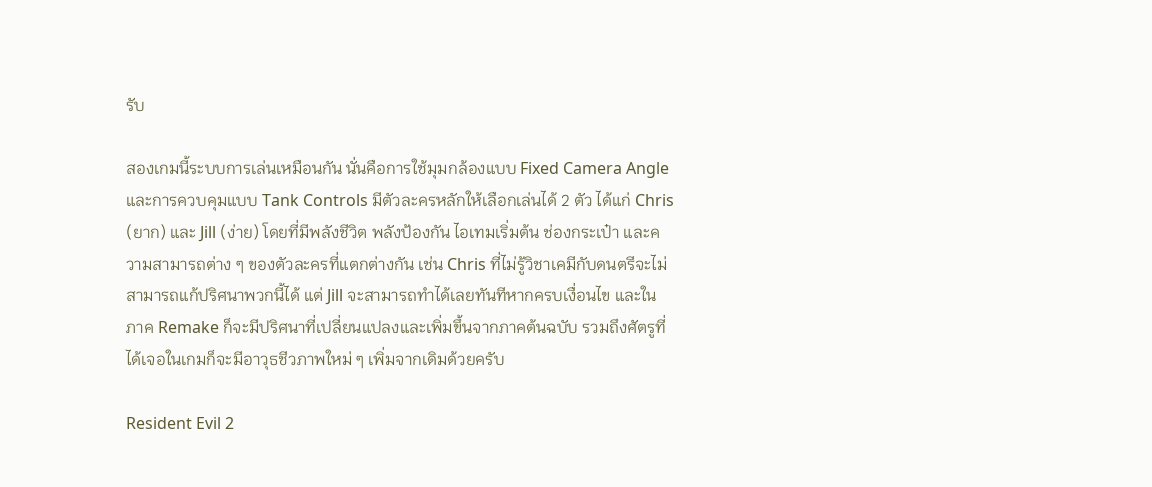รับ

สองเกมนี้ระบบการเล่นเหมือนกัน นั่นคือการใช้มุมกล้องแบบ Fixed Camera Angle และการควบคุมแบบ Tank Controls มีตัวละครหลักให้เลือกเล่นได้ 2 ตัว ได้แก่ Chris (ยาก) และ Jill (ง่าย) โดยที่มีพลังชีวิต พลังป้องกัน ไอเทมเริ่มต้น ช่องกระเป๋า และความสามารถต่าง ๆ ของตัวละครที่แตกต่างกัน เช่น Chris ที่ไม่รู้วิชาเคมีกับดนตรีจะไม่สามารถแก้ปริศนาพวกนี้ได้ แต่ Jill จะสามารถทำได้เลยทันทีหากครบเงื่อนไข และในภาค Remake ก็จะมีปริศนาที่เปลี่ยนแปลงและเพิ่มขึ้นจากภาคต้นฉบับ รวมถึงศัตรูที่ได้เจอในเกมก็จะมีอาวุธชีวภาพใหม่ ๆ เพิ่มจากเดิมด้วยครับ

Resident Evil 2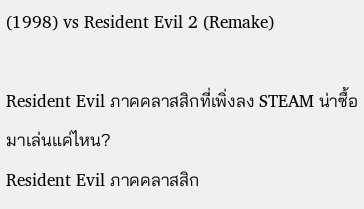(1998) vs Resident Evil 2 (Remake)

Resident Evil ภาคคลาสสิกที่เพิ่งลง STEAM น่าซื้อมาเล่นแค่ไหน?
Resident Evil ภาคคลาสสิก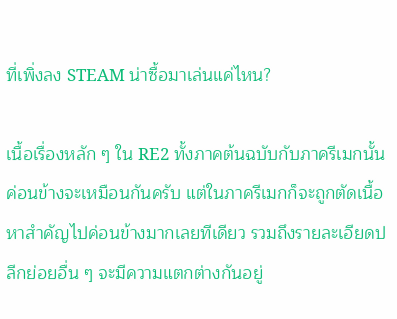ที่เพิ่งลง STEAM น่าซื้อมาเล่นแค่ไหน?

เนื้อเรื่องหลัก ๆ ใน RE2 ทั้งภาคต้นฉบับกับภาครีเมกนั้นค่อนข้างจะเหมือนกันครับ แต่ในภาครีเมกก็จะถูกตัดเนื้อหาสำคัญไปค่อนข้างมากเลยทีเดียว รวมถึงรายละเอียดปลีกย่อยอื่น ๆ จะมีความแตกต่างกันอยู่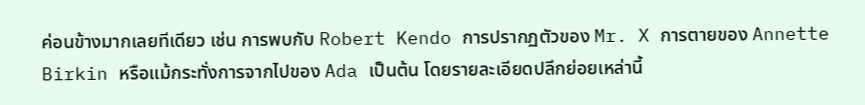ค่อนข้างมากเลยทีเดียว เช่น การพบกับ Robert Kendo การปรากฏตัวของ Mr. X การตายของ Annette Birkin หรือแม้กระทั่งการจากไปของ Ada เป็นต้น โดยรายละเอียดปลีกย่อยเหล่านี้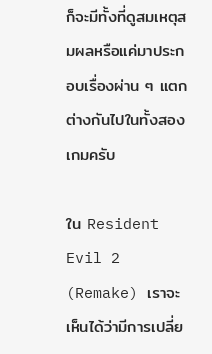ก็จะมีทั้งที่ดูสมเหตุสมผลหรือแค่มาประกอบเรื่องผ่าน ๆ แตกต่างกันไปในทั้งสองเกมครับ

ใน Resident Evil 2 (Remake) เราจะเห็นได้ว่ามีการเปลี่ย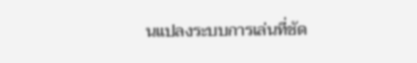นแปลงระบบการเล่นที่ชัด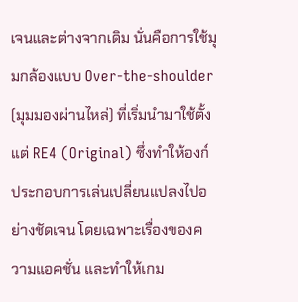เจนและต่างจากเดิม นั่นคือการใช้มุมกล้องแบบ Over-the-shoulder (มุมมองผ่านไหล่) ที่เริ่มนำมาใช้ตั้งแต่ RE4 (Original) ซึ่งทำให้องก์ประกอบการเล่นเปลี่ยนแปลงไปอย่างชัดเจน โดยเฉพาะเรื่องของความแอคชั่น และทำให้เกม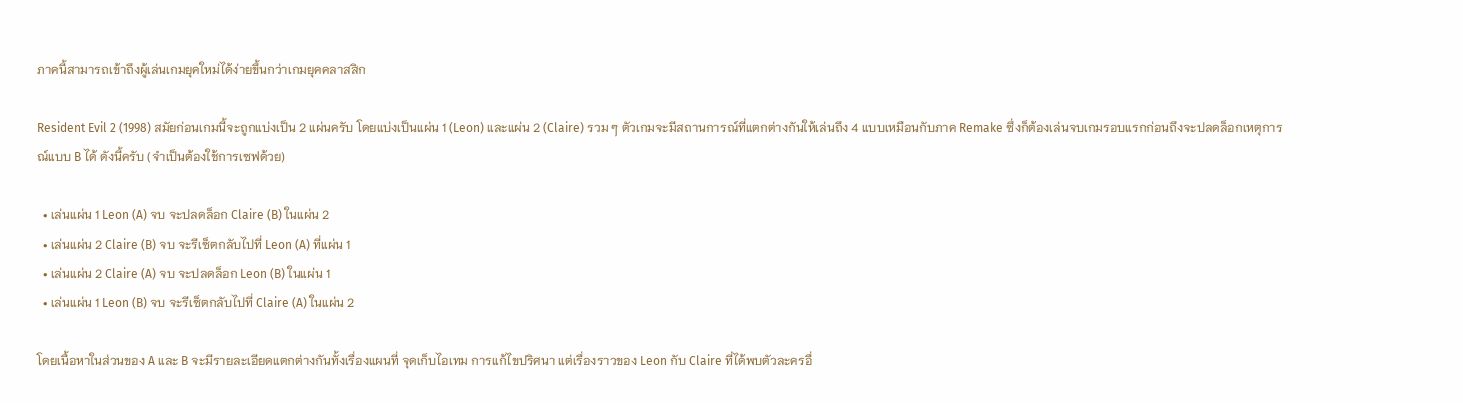ภาคนี้สามารถเข้าถึงผู้เล่นเกมยุคใหม่ได้ง่ายขึ้นกว่าเกมยุคคลาสสิก

Resident Evil 2 (1998) สมัยก่อนเกมนี้จะถูกแบ่งเป็น 2 แผ่นครับ โดยแบ่งเป็นแผ่น 1 (Leon) และแผ่น 2 (Claire) รวม ๆ ตัวเกมจะมีสถานการณ์ที่แตกต่างกันให้เล่นถึง 4 แบบเหมือนกับภาค Remake ซึ่งก็ต้องเล่นจบเกมรอบแรกก่อนถึงจะปลดล็อกเหตุการณ์แบบ B ได้ ดังนี้ครับ (จำเป็นต้องใช้การเซฟด้วย)

  • เล่นแผ่น 1 Leon (A) จบ จะปลดล็อก Claire (B) ในแผ่น 2
  • เล่นแผ่น 2 Claire (B) จบ จะรีเซ็ตกลับไปที่ Leon (A) ที่แผ่น 1
  • เล่นแผ่น 2 Claire (A) จบ จะปลดล็อก Leon (B) ในแผ่น 1
  • เล่นแผ่น 1 Leon (B) จบ จะรีเซ็ตกลับไปที่ Claire (A) ในแผ่น 2

โดยเนื้อหาในส่วนของ A และ B จะมีรายละเอียดแตกต่างกันทั้งเรื่องแผนที่ จุดเก็บไอเทม การแก้ไขปริศนา แต่เรื่องราวของ Leon กับ Claire ที่ได้พบตัวละครอื่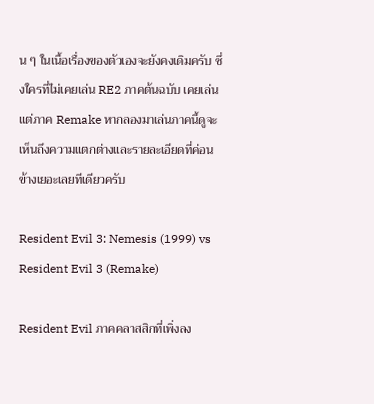น ๆ ในเนื้อเรื่องของตัวเองจะยังคงเดิมครับ ซึ่งใครที่ไม่เคยเล่น RE2 ภาคต้นฉบับ เคยเล่นแต่ภาค Remake หากลองมาเล่นภาคนี้ดูจะเห็นถึงความแตกต่างและรายละเอียดที่ค่อนข้างเยอะเลยทีเดียวครับ

Resident Evil 3: Nemesis (1999) vs Resident Evil 3 (Remake)

Resident Evil ภาคคลาสสิกที่เพิ่งลง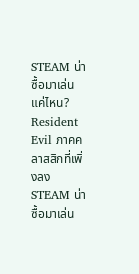STEAM น่าซื้อมาเล่นแค่ไหน?
Resident Evil ภาคคลาสสิกที่เพิ่งลง STEAM น่าซื้อมาเล่น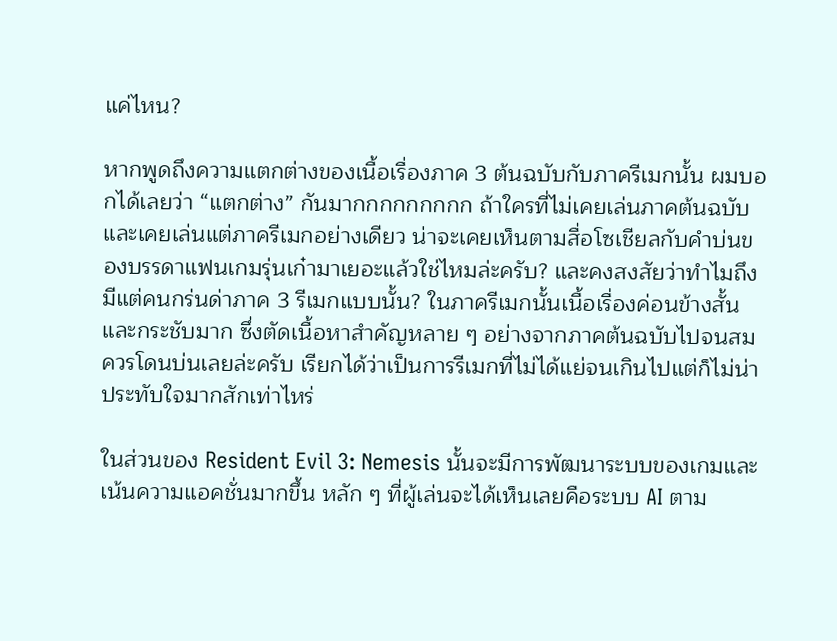แค่ไหน?

หากพูดถึงความแตกต่างของเนื้อเรื่องภาค 3 ต้นฉบับกับภาครีเมกนั้น ผมบอกได้เลยว่า “แตกต่าง” กันมากกกกกกกกก ถ้าใครที่ไม่เคยเล่นภาคต้นฉบับและเคยเล่นแต่ภาครีเมกอย่างเดียว น่าจะเคยเห็นตามสื่อโซเชียลกับคำบ่นของบรรดาแฟนเกมรุ่นเก๋ามาเยอะแล้วใช่ไหมล่ะครับ? และคงสงสัยว่าทำไมถึงมีแต่คนกร่นด่าภาค 3 รีเมกแบบนั้น? ในภาครีเมกนั้นเนื้อเรื่องค่อนข้างสั้นและกระชับมาก ซึ่งตัดเนื้อหาสำคัญหลาย ๆ อย่างจากภาคต้นฉบับไปจนสมควรโดนบ่นเลยล่ะครับ เรียกได้ว่าเป็นการรีเมกที่ไม่ได้แย่จนเกินไปแต่ก็ไม่น่าประทับใจมากสักเท่าไหร่

ในส่วนของ Resident Evil 3: Nemesis นั้นจะมีการพัฒนาระบบของเกมและเน้นความแอคชั่นมากขึ้น หลัก ๆ ที่ผู้เล่นจะได้เห็นเลยคือระบบ AI ตาม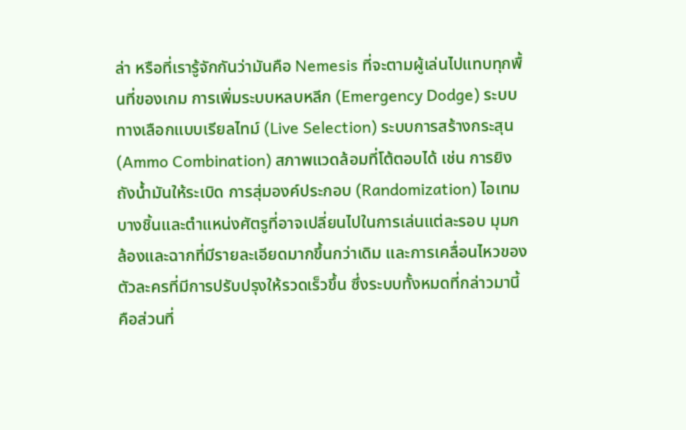ล่า หรือที่เรารู้จักกันว่ามันคือ Nemesis ที่จะตามผู้เล่นไปแทบทุกพื้นที่ของเกม การเพิ่มระบบหลบหลีก (Emergency Dodge) ระบบทางเลือกแบบเรียลไทม์ (Live Selection) ระบบการสร้างกระสุน (Ammo Combination) สภาพแวดล้อมที่โต้ตอบได้ เช่น การยิงถังน้ำมันให้ระเบิด การสุ่มองค์ประกอบ (Randomization) ไอเทมบางชิ้นและตำแหน่งศัตรูที่อาจเปลี่ยนไปในการเล่นแต่ละรอบ มุมกล้องและฉากที่มีรายละเอียดมากขึ้นกว่าเดิม และการเคลื่อนไหวของตัวละครที่มีการปรับปรุงให้รวดเร็วขึ้น ซึ่งระบบทั้งหมดที่กล่าวมานี้คือส่วนที่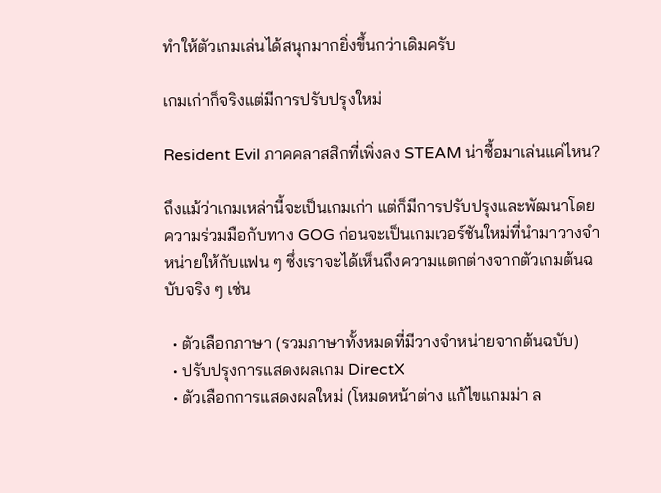ทำให้ตัวเกมเล่นได้สนุกมากยิ่งขึ้นกว่าเดิมครับ

เกมเก่าก็จริงแต่มีการปรับปรุงใหม่

Resident Evil ภาคคลาสสิกที่เพิ่งลง STEAM น่าซื้อมาเล่นแค่ไหน?

ถึงแม้ว่าเกมเหล่านี้จะเป็นเกมเก่า แต่ก็มีการปรับปรุงและพัฒนาโดยความร่วมมือกับทาง GOG ก่อนจะเป็นเกมเวอร์ชันใหม่ที่นำมาวางจำหน่ายให้กับแฟน ๆ ซึ่งเราจะได้เห็นถึงความแตกต่างจากตัวเกมต้นฉบับจริง ๆ เช่น

  • ตัวเลือกภาษา (รวมภาษาทั้งหมดที่มีวางจำหน่ายจากต้นฉบับ)
  • ปรับปรุงการแสดงผลเกม DirectX
  • ตัวเลือกการแสดงผลใหม่ (โหมดหน้าต่าง แก้ไขแกมม่า ล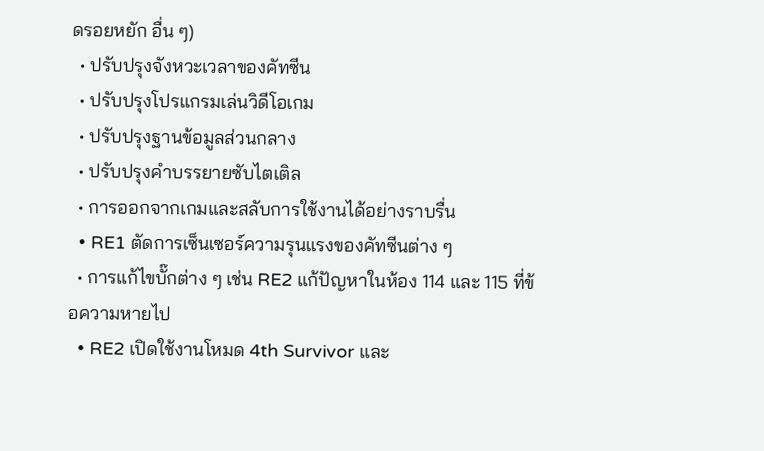ดรอยหยัก อื่น ๆ)
  • ปรับปรุงจังหวะเวลาของคัทซีน
  • ปรับปรุงโปรแกรมเล่นวิดีโอเกม
  • ปรับปรุงฐานข้อมูลส่วนกลาง
  • ปรับปรุงคำบรรยายซับไตเติล
  • การออกจากเกมและสลับการใช้งานได้อย่างราบรื่น
  • RE1 ตัดการเซ็นเซอร์ความรุนแรงของคัทซีนต่าง ๆ
  • การแก้ไขบั๊กต่าง ๆ เช่น RE2 แก้ปัญหาในห้อง 114 และ 115 ที่ข้อความหายไป
  • RE2 เปิดใช้งานโหมด 4th Survivor และ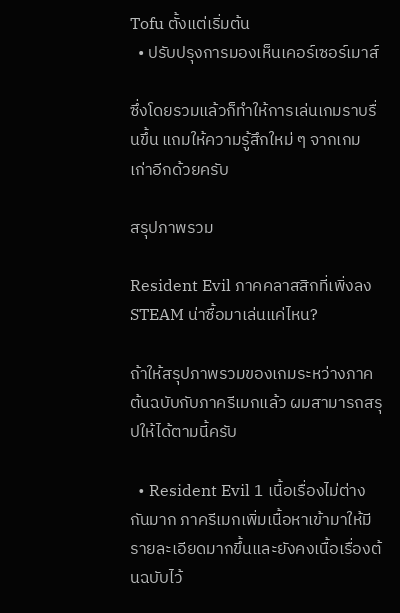Tofu ตั้งแต่เริ่มต้น
  • ปรับปรุงการมองเห็นเคอร์เซอร์เมาส์

ซึ่งโดยรวมแล้วก็ทำให้การเล่นเกมราบรื่นขึ้น แถมให้ความรู้สึกใหม่ ๆ จากเกมเก่าอีกด้วยครับ

สรุปภาพรวม

Resident Evil ภาคคลาสสิกที่เพิ่งลง STEAM น่าซื้อมาเล่นแค่ไหน?

ถ้าให้สรุปภาพรวมของเกมระหว่างภาคต้นฉบับกับภาครีเมกแล้ว ผมสามารถสรุปให้ได้ตามนี้ครับ

  • Resident Evil 1 เนื้อเรื่องไม่ต่างกันมาก ภาครีเมกเพิ่มเนื้อหาเข้ามาให้มีรายละเอียดมากขึ้นและยังคงเนื้อเรื่องต้นฉบับไว้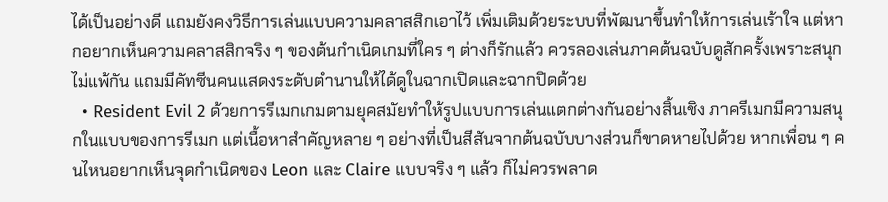ได้เป็นอย่างดี แถมยังคงวิธีการเล่นแบบความคลาสสิกเอาไว้ เพิ่มเติมด้วยระบบที่พัฒนาขึ้นทำให้การเล่นเร้าใจ แต่หากอยากเห็นความคลาสสิกจริง ๆ ของต้นกำเนิดเกมที่ใคร ๆ ต่างก็รักแล้ว ควรลองเล่นภาคต้นฉบับดูสักครั้งเพราะสนุกไม่แพ้กัน แถมมีคัทซีนคนแสดงระดับตำนานให้ได้ดูในฉากเปิดและฉากปิดด้วย
  • Resident Evil 2 ด้วยการรีเมกเกมตามยุคสมัยทำให้รูปแบบการเล่นแตกต่างกันอย่างสิ้นเชิง ภาครีเมกมีความสนุกในแบบของการรีเมก แต่เนื้อหาสำคัญหลาย ๆ อย่างที่เป็นสีสันจากต้นฉบับบางส่วนก็ขาดหายไปด้วย หากเพื่อน ๆ คนไหนอยากเห็นจุดกำเนิดของ Leon และ Claire แบบจริง ๆ แล้ว ก็ไม่ควรพลาด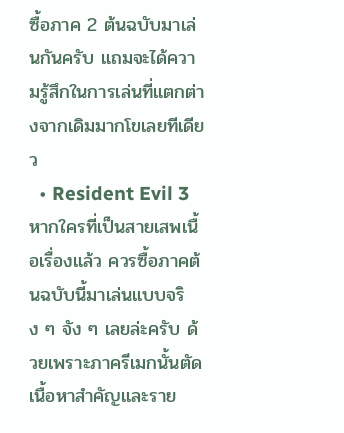ซื้อภาค 2 ต้นฉบับมาเล่นกันครับ แถมจะได้ความรู้สึกในการเล่นที่แตกต่างจากเดิมมากโขเลยทีเดียว
  • Resident Evil 3 หากใครที่เป็นสายเสพเนื้อเรื่องแล้ว ควรซื้อภาคต้นฉบับนี้มาเล่นแบบจริง ๆ จัง ๆ เลยล่ะครับ ด้วยเพราะภาครีเมกนั้นตัดเนื้อหาสำคัญและราย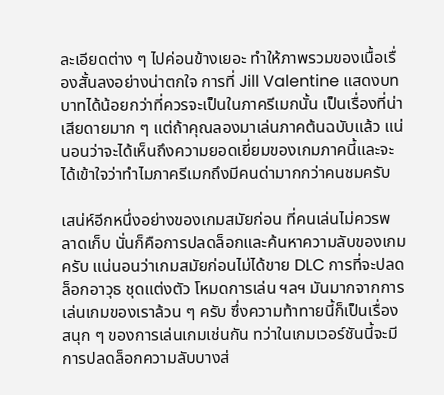ละเอียดต่าง ๆ ไปค่อนข้างเยอะ ทำให้ภาพรวมของเนื้อเรื่องสั้นลงอย่างน่าตกใจ การที่ Jill Valentine แสดงบทบาทได้น้อยกว่าที่ควรจะเป็นในภาครีเมกนั้น เป็นเรื่องที่น่าเสียดายมาก ๆ แต่ถ้าคุณลองมาเล่นภาคต้นฉบับแล้ว แน่นอนว่าจะได้เห็นถึงความยอดเยี่ยมของเกมภาคนี้และจะได้เข้าใจว่าทำไมภาครีเมกถึงมีคนด่ามากกว่าคนชมครับ

เสน่ห์อีกหนึ่งอย่างของเกมสมัยก่อน ที่คนเล่นไม่ควรพลาดเก็บ นั่นก็คือการปลดล็อกและค้นหาความลับของเกมครับ แน่นอนว่าเกมสมัยก่อนไม่ได้ขาย DLC การที่จะปลดล็อกอาวุธ ชุดแต่งตัว โหมดการเล่น ฯลฯ มันมากจากการเล่นเกมของเราล้วน ๆ ครับ ซึ่งความท้าทายนี้ก็เป็นเรื่องสนุก ๆ ของการเล่นเกมเช่นกัน ทว่าในเกมเวอร์ชันนี้จะมีการปลดล็อกความลับบางส่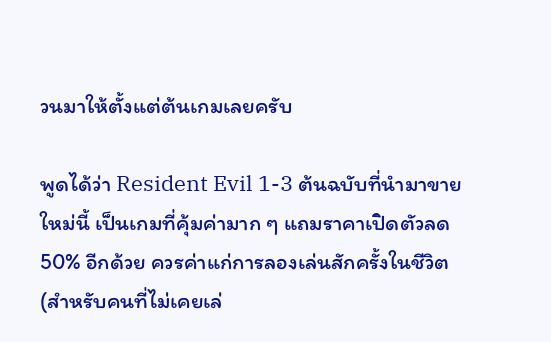วนมาให้ตั้งแต่ต้นเกมเลยครับ

พูดได้ว่า Resident Evil 1-3 ต้นฉบับที่นำมาขายใหม่นี้ เป็นเกมที่คุ้มค่ามาก ๆ แถมราคาเปิดตัวลด 50% อีกด้วย ควรค่าแก่การลองเล่นสักครั้งในชีวิต (สำหรับคนที่ไม่เคยเล่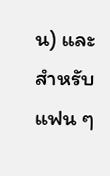น) และสำหรับแฟน ๆ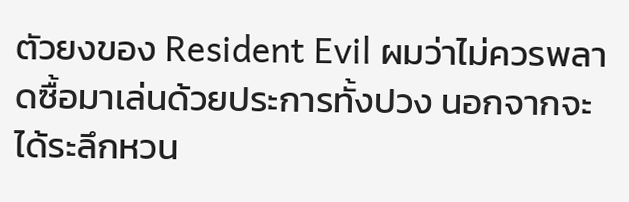ตัวยงของ Resident Evil ผมว่าไม่ควรพลาดซื้อมาเล่นด้วยประการทั้งปวง นอกจากจะได้ระลึกหวน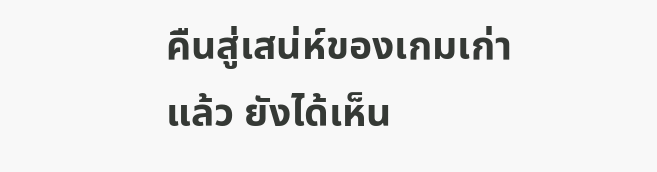คืนสู่เสน่ห์ของเกมเก่าแล้ว ยังได้เห็น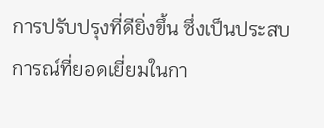การปรับปรุงที่ดียิ่งขึ้น ซึ่งเป็นประสบการณ์ที่ยอดเยี่ยมในกา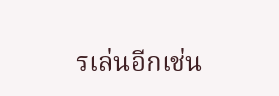รเล่นอีกเช่น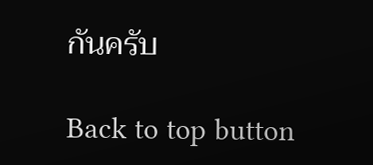กันครับ

Back to top button